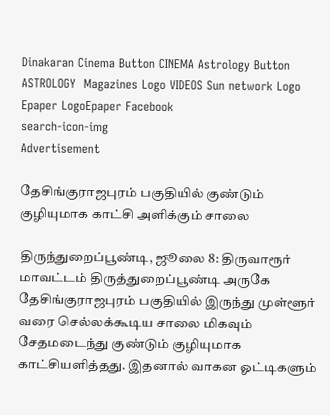Dinakaran Cinema Button CINEMA Astrology Button ASTROLOGY  Magazines Logo VIDEOS Sun network Logo Epaper LogoEpaper Facebook
search-icon-img
Advertisement

தேசிங்குராஜபுரம் பகுதியில் குண்டும் குழியுமாக காட்சி அளிக்கும் சாலை

திருந்துறைப்பூண்டி, ஜூலை 8: திருவாரூர் மாவட்டம் திருத்துறைப்பூண்டி அருகே தேசிங்குராஜபுரம் பகுதியில் இருந்து முள்ளூர் வரை செல்லக்கூடிய சாலை மிகவும் சேதமடைந்து குண்டும் குழியுமாக காட்சியளித்தது. இதனால் வாகன ஓட்டிகளும்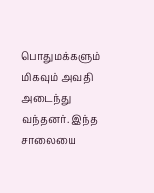பொதுமக்களும் மிகவும் அவதி அடைந்து வந்தனர். இந்த சாலையை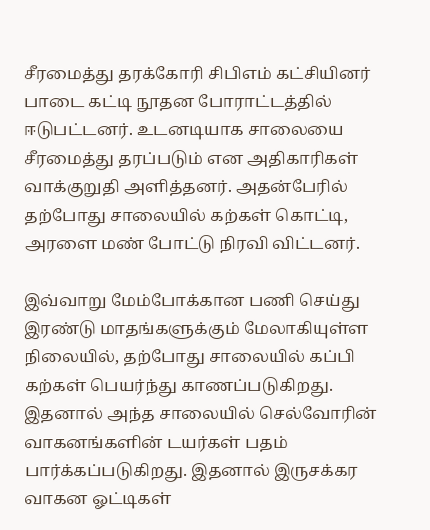சீரமைத்து தரக்கோரி சிபிஎம் கட்சியினர் பாடை கட்டி நூதன போராட்டத்தில் ஈடுபட்டனர். உடனடியாக சாலையை சீரமைத்து தரப்படும் என அதிகாரிகள் வாக்குறுதி அளித்தனர். அதன்பேரில் தற்போது சாலையில் கற்கள் கொட்டி, அரளை மண் போட்டு நிரவி விட்டனர்.

இவ்வாறு மேம்போக்கான பணி செய்து இரண்டு மாதங்களுக்கும் மேலாகியுள்ள நிலையில், தற்போது சாலையில் கப்பி கற்கள் பெயர்ந்து காணப்படுகிறது. இதனால் அந்த சாலையில் செல்வோரின் வாகனங்களின் டயர்கள் பதம் பார்க்கப்படுகிறது. இதனால் இருசக்கர வாகன ஓட்டிகள்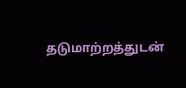தடுமாற்றத்துடன்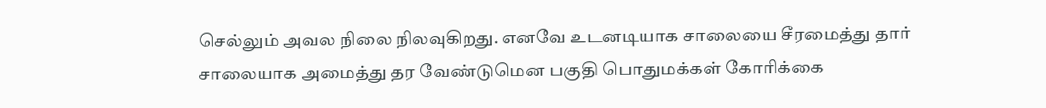செல்லும் அவல நிலை நிலவுகிறது. எனவே உடனடியாக சாலையை சீரமைத்து தார் சாலையாக அமைத்து தர வேண்டுமென பகுதி பொதுமக்கள் கோரிக்கை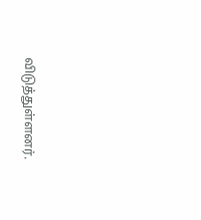விடுத்துள்ளனர்.